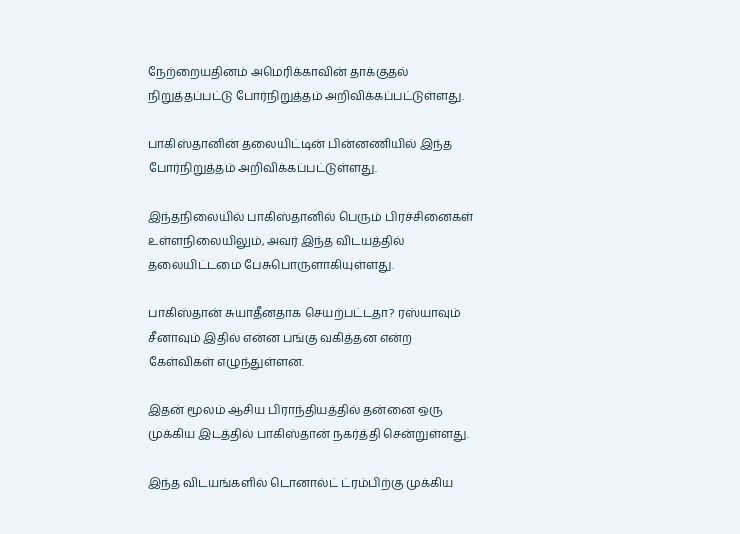நேற்றையதினம் அமெரிக்காவின் தாக்குதல் நிறுத்தப்பட்டு போர்நிறுத்தம் அறிவிக்கப்பட்டுள்ளது.

பாகிஸ்தானின் தலையிட்டின் பின்னணியில் இந்த போர்நிறுத்தம் அறிவிக்கப்பட்டுள்ளது.

இந்தநிலையில் பாகிஸ்தானில் பெரும் பிரச்சினைகள் உள்ளநிலையிலும், அவர் இந்த விடயத்தில் தலையிட்டமை பேசுபொருளாகியுள்ளது.

பாகிஸ்தான் சுயாதீனதாக செயற்பட்டதா? ரஸ்யாவும் சீனாவும் இதில் என்ன பங்கு வகித்தன என்ற கேள்விகள் எழுந்துள்ளன.

இதன் மூலம் ஆசிய பிராந்தியத்தில் தன்னை ஒரு முக்கிய இடத்தில் பாகிஸ்தான் நகர்த்தி சென்றுள்ளது.

இந்த விடயங்களில் டொனால்ட் ட்ரம்பிற்கு முக்கிய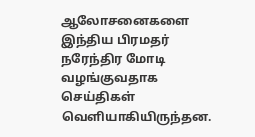ஆலோசனைகளை இந்திய பிரமதர் நரேந்திர மோடி வழங்குவதாக செய்திகள் வெளியாகியிருந்தன.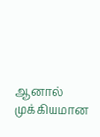ஆனால் முக்கியமான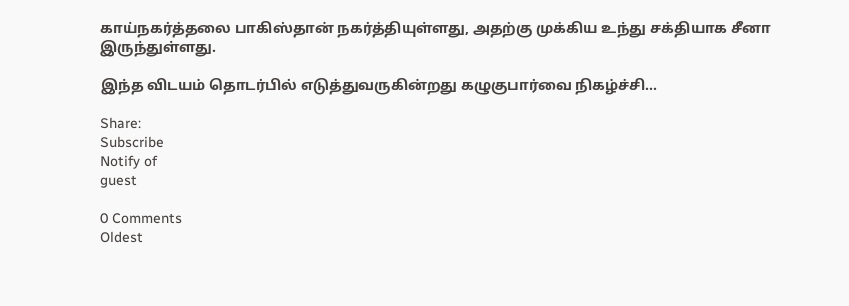காய்நகர்த்தலை பாகிஸ்தான் நகர்த்தியுள்ளது, அதற்கு முக்கிய உந்து சக்தியாக சீனா இருந்துள்ளது.

இந்த விடயம் தொடர்பில் எடுத்துவருகின்றது கழுகுபார்வை நிகழ்ச்சி…

Share:
Subscribe
Notify of
guest

0 Comments
Oldest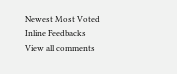Newest Most Voted
Inline Feedbacks
View all comments